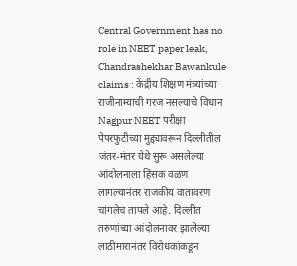Central Government has no role in NEET paper leak, Chandrashekhar Bawankule claims : केंद्रीय शिक्षण मंत्र्यांच्या राजीनाम्याची गरज नसल्याचे विधान
Nagpur NEET परीक्षा पेपरफुटीच्या मुद्द्यावरून दिल्लीतील जंतर-मंतर येथे सुरू असलेल्या आंदोलनाला हिंसक वळण लागल्यानंतर राजकीय वातावरण चांगलेच तापले आहे. दिल्लीत तरुणांच्या आंदोलनावर झालेल्या लाठीमारानंतर विरोधकांकडून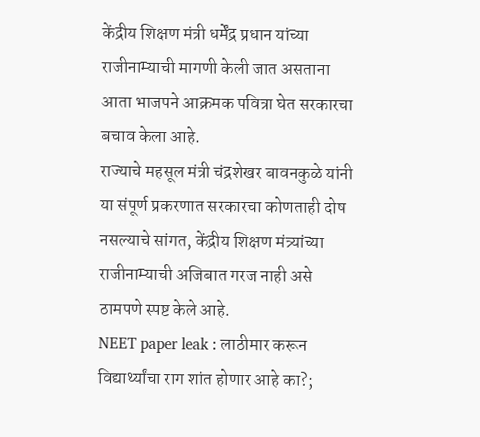केंद्रीय शिक्षण मंत्री धर्मेंद्र प्रधान यांच्या राजीनाम्याची मागणी केली जात असताना आता भाजपने आक्रमक पवित्रा घेत सरकारचा बचाव केला आहे.
राज्याचे महसूल मंत्री चंद्रशेखर बावनकुळे यांनी या संपूर्ण प्रकरणात सरकारचा कोणताही दोष नसल्याचे सांगत, केंद्रीय शिक्षण मंत्र्यांच्या राजीनाम्याची अजिबात गरज नाही असे ठामपणे स्पष्ट केले आहे.
NEET paper leak : लाठीमार करून विद्यार्थ्यांचा राग शांत होणार आहे का?;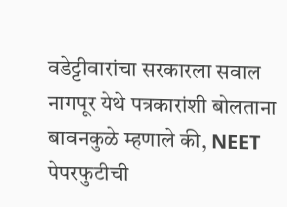वडेट्टीवारांचा सरकारला सवाल
नागपूर येथे पत्रकारांशी बोलताना बावनकुळे म्हणाले की, NEET पेपरफुटीची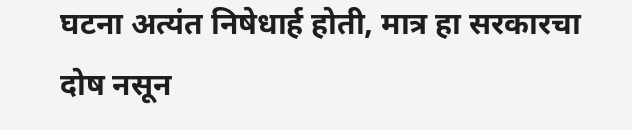घटना अत्यंत निषेधार्ह होती, मात्र हा सरकारचा दोष नसून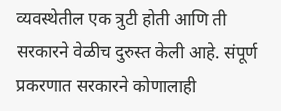व्यवस्थेतील एक त्रुटी होती आणि ती सरकारने वेळीच दुरुस्त केली आहे. संपूर्ण प्रकरणात सरकारने कोणालाही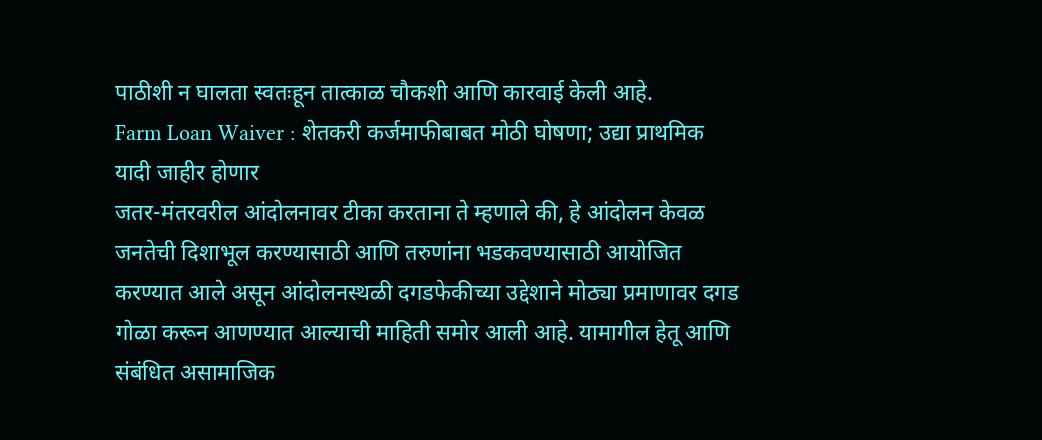पाठीशी न घालता स्वतःहून तात्काळ चौकशी आणि कारवाई केली आहे.
Farm Loan Waiver : शेतकरी कर्जमाफीबाबत मोठी घोषणा; उद्या प्राथमिक यादी जाहीर होणार
जतर-मंतरवरील आंदोलनावर टीका करताना ते म्हणाले की, हे आंदोलन केवळ जनतेची दिशाभूल करण्यासाठी आणि तरुणांना भडकवण्यासाठी आयोजित करण्यात आले असून आंदोलनस्थळी दगडफेकीच्या उद्देशाने मोठ्या प्रमाणावर दगड गोळा करून आणण्यात आल्याची माहिती समोर आली आहे. यामागील हेतू आणि संबंधित असामाजिक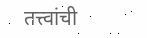तत्त्वांची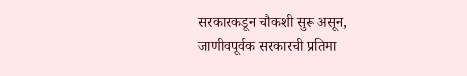सरकारकडून चौकशी सुरू असून, जाणीवपूर्वक सरकारची प्रतिमा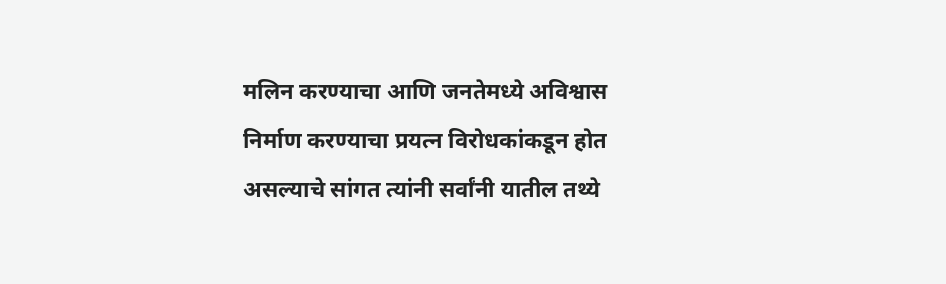मलिन करण्याचा आणि जनतेमध्ये अविश्वास निर्माण करण्याचा प्रयत्न विरोधकांकडून होत असल्याचे सांगत त्यांनी सर्वांनी यातील तथ्ये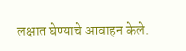लक्षात घेण्याचे आवाहन केले.